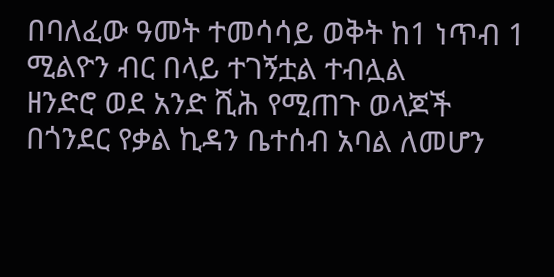በባለፈው ዓመት ተመሳሳይ ወቅት ከ1 ነጥብ 1 ሚልዮን ብር በላይ ተገኝቷል ተብሏል
ዘንድሮ ወደ አንድ ሺሕ የሚጠጉ ወላጆች በጎንደር የቃል ኪዳን ቤተሰብ አባል ለመሆን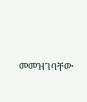መመዝገባቸው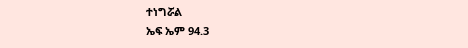ተነግሯል
ኤፍ ኤም 94.3